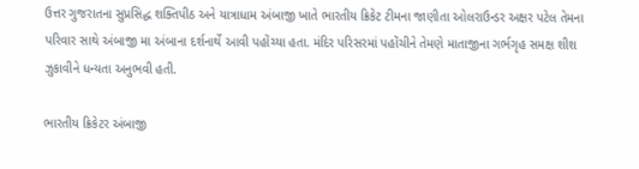ઉત્તર ગુજરાતના સુપ્રસિદ્ધ શક્તિપીઠ અને યાત્રાધામ અંબાજી ખાતે ભારતીય ક્રિકેટ ટીમના જાણીતા ઓલરાઉન્ડર અક્ષર પટેલ તેમના પરિવાર સાથે અંબાજી મા અંબાના દર્શનાર્થે આવી પહોંચ્યા હતા. મંદિર પરિસરમાં પહોંચીને તેમણે માતાજીના ગર્ભગૃહ સમક્ષ શીશ ઝુકાવીને ધન્યતા અનુભવી હતી.

ભારતીય ક્રિકેટર અંબાજી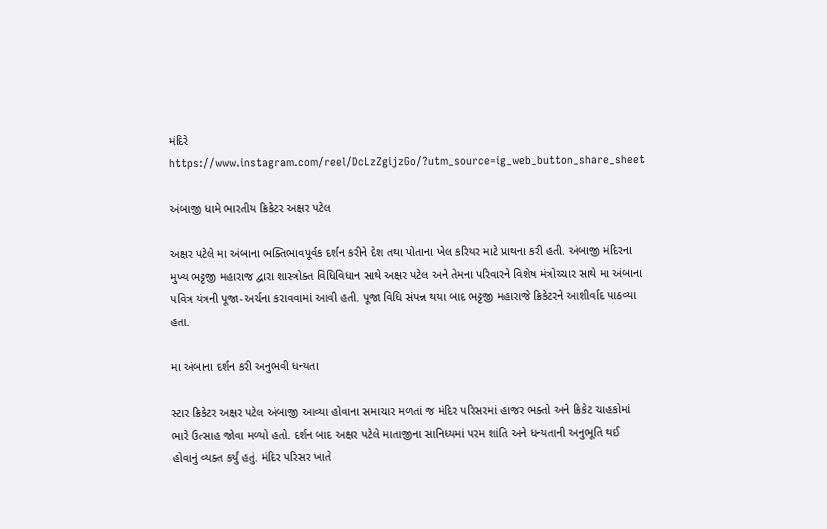મંદિરે
https://www.instagram.com/reel/DcLzZgijzGo/?utm_source=ig_web_button_share_sheet

અંબાજી ધામે ભારતીય ક્રિકેટર અક્ષર પટેલ

અક્ષર પટેલે મા અંબાના ભક્તિભાવપૂર્વક દર્શન કરીને દેશ તથા પોતાના ખેલ કરિયર માટે પ્રાથના કરી હતી. અંબાજી મંદિરના મુખ્ય ભટ્ટજી મહારાજ દ્વારા શાસ્ત્રોક્ત વિધિવિધાન સાથે અક્ષર પટેલ અને તેમના પરિવારને વિશેષ મંત્રોચ્ચાર સાથે મા અંબાના પવિત્ર યંત્રની પૂજા-અર્ચના કરાવવામાં આવી હતી. પૂજા વિધિ સંપન્ન થયા બાદ ભટ્ટજી મહારાજે ક્રિકેટરને આશીર્વાદ પાઠવ્યા હતા.

મા અંબાના દર્શન કરી અનુભવી ધન્યતા

સ્ટાર ક્રિકેટર અક્ષર પટેલ અંબાજી આવ્યા હોવાના સમાચાર મળતાં જ મંદિર પરિસરમાં હાજર ભક્તો અને ક્રિકેટ ચાહકોમાં ભારે ઉત્સાહ જોવા મળ્યો હતો. દર્શન બાદ અક્ષર પટેલે માતાજીના સાનિધ્યમાં પરમ શાંતિ અને ધન્યતાની અનુભૂતિ થઈ હોવાનું વ્યક્ત કર્યું હતું. મંદિર પરિસર ખાતે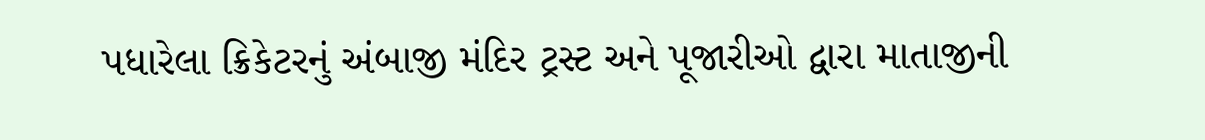પધારેલા ક્રિકેટરનું અંબાજી મંદિર ટ્રસ્ટ અને પૂજારીઓ દ્વારા માતાજીની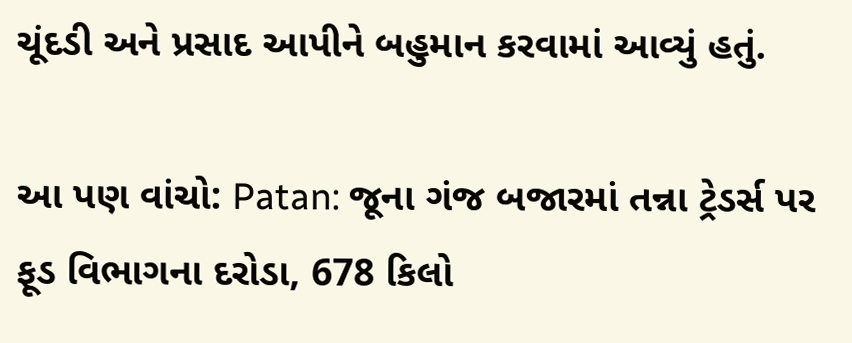ચૂંદડી અને પ્રસાદ આપીને બહુમાન કરવામાં આવ્યું હતું.

આ પણ વાંચો: Patan: જૂના ગંજ બજારમાં તન્ના ટ્રેડર્સ પર ફૂડ વિભાગના દરોડા, 678 કિલો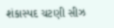શંકાસ્પદ ચટણી સીઝ